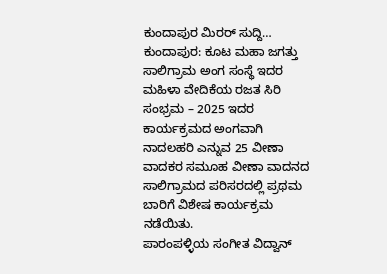ಕುಂದಾಪುರ ಮಿರರ್ ಸುದ್ದಿ…
ಕುಂದಾಪುರ: ಕೂಟ ಮಹಾ ಜಗತ್ತು ಸಾಲಿಗ್ರಾಮ ಅಂಗ ಸಂಸ್ಥೆ ಇದರ ಮಹಿಳಾ ವೇದಿಕೆಯ ರಜತ ಸಿರಿ ಸಂಭ್ರಮ – 2025 ಇದರ ಕಾರ್ಯಕ್ರಮದ ಅಂಗವಾಗಿ ನಾದಲಹರಿ ಎನ್ನುವ 25 ವೀಣಾ ವಾದಕರ ಸಮೂಹ ವೀಣಾ ವಾದನದ ಸಾಲಿಗ್ರಾಮದ ಪರಿಸರದಲ್ಲಿ ಪ್ರಥಮ ಬಾರಿಗೆ ವಿಶೇಷ ಕಾರ್ಯಕ್ರಮ ನಡೆಯಿತು.
ಪಾರಂಪಳ್ಳಿಯ ಸಂಗೀತ ವಿದ್ವಾನ್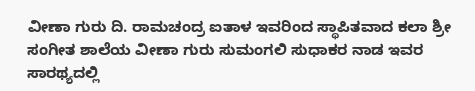ವೀಣಾ ಗುರು ದಿ. ರಾಮಚಂದ್ರ ಐತಾಳ ಇವರಿಂದ ಸ್ಥಾಪಿತವಾದ ಕಲಾ ಶ್ರೀ ಸಂಗೀತ ಶಾಲೆಯ ವೀಣಾ ಗುರು ಸುಮಂಗಲಿ ಸುಧಾಕರ ನಾಡ ಇವರ ಸಾರಥ್ಯದಲ್ಲಿ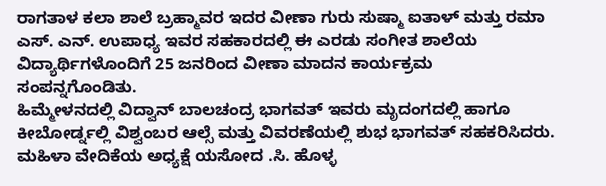ರಾಗತಾಳ ಕಲಾ ಶಾಲೆ ಬ್ರಹ್ಮಾವರ ಇದರ ವೀಣಾ ಗುರು ಸುಷ್ಮಾ ಐತಾಳ್ ಮತ್ತು ರಮಾ ಎಸ್. ಎನ್. ಉಪಾಧ್ಯ ಇವರ ಸಹಕಾರದಲ್ಲಿ ಈ ಎರಡು ಸಂಗೀತ ಶಾಲೆಯ ವಿದ್ಯಾರ್ಥಿಗಳೊಂದಿಗೆ 25 ಜನರಿಂದ ವೀಣಾ ಮಾದನ ಕಾರ್ಯಕ್ರಮ ಸಂಪನ್ನಗೊಂಡಿತು.
ಹಿಮ್ಮೇಳನದಲ್ಲಿ ವಿದ್ವಾನ್ ಬಾಲಚಂದ್ರ ಭಾಗವತ್ ಇವರು ಮೃದಂಗದಲ್ಲಿ ಹಾಗೂ ಕೀಬೋರ್ಡ್ನಲ್ಲಿ ವಿಶ್ವಂಬರ ಆಲ್ಸೆ ಮತ್ತು ವಿವರಣೆಯಲ್ಲಿ ಶುಭ ಭಾಗವತ್ ಸಹಕರಿಸಿದರು.
ಮಹಿಳಾ ವೇದಿಕೆಯ ಅಧ್ಯಕ್ಷೆ ಯಸೋದ .ಸಿ. ಹೊಳ್ಳ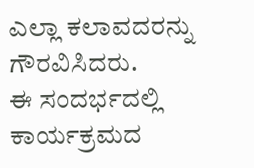ಎಲ್ಲಾ ಕಲಾವದರನ್ನು ಗೌರವಿಸಿದರು.
ಈ ಸಂದರ್ಭದಲ್ಲಿ ಕಾರ್ಯಕ್ರಮದ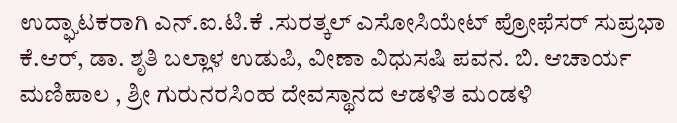ಉದ್ಘಾಟಕರಾಗಿ ಎನ್.ಐ.ಟಿ.ಕೆ .ಸುರತ್ಕಲ್ ಎಸೋಸಿಯೇಟ್ ಪ್ರೋಫೆಸರ್ ಸುಪ್ರಭಾ ಕೆ.ಆರ್, ಡಾ. ಶೃತಿ ಬಲ್ಲಾಳ ಉಡುಪಿ, ವೀಣಾ ವಿಧುಸಷಿ ಪವನ. ಬಿ. ಆಚಾರ್ಯ ಮಣಿಪಾಲ , ಶ್ರೀ ಗುರುನರಸಿಂಹ ದೇವಸ್ಥಾನದ ಆಡಳಿತ ಮಂಡಳಿ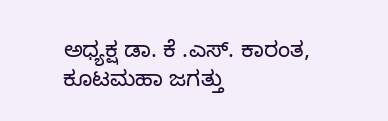ಅಧ್ಯಕ್ಷ ಡಾ. ಕೆ .ಎಸ್. ಕಾರಂತ, ಕೂಟಮಹಾ ಜಗತ್ತು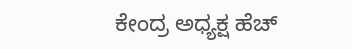ಕೇಂದ್ರ ಅಧ್ಯಕ್ಷ ಹೆಚ್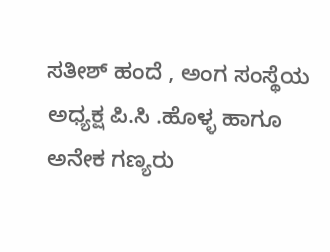ಸತೀಶ್ ಹಂದೆ , ಅಂಗ ಸಂಸ್ಥೆಯ ಅಧ್ಯಕ್ಷ ಪಿ.ಸಿ .ಹೊಳ್ಳ ಹಾಗೂ ಅನೇಕ ಗಣ್ಯರು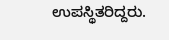ಉಪಸ್ಥಿತರಿದ್ದರು.